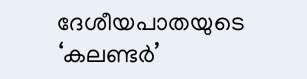ദേശീയപാതയുടെ ‘കലണ്ടർ’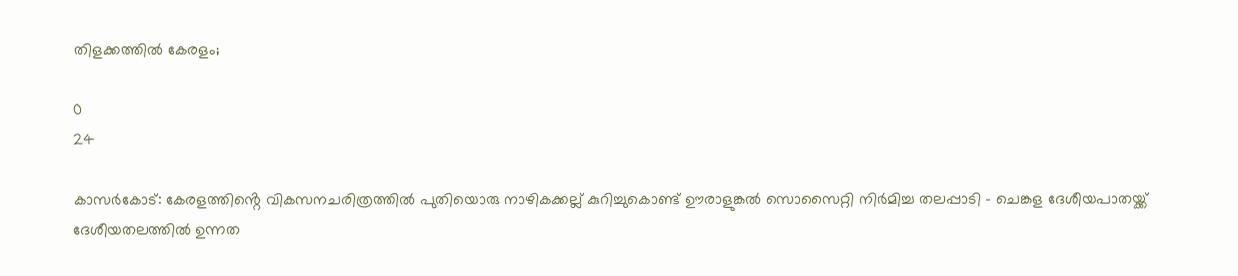തിളക്കത്തിൽ കേരളം;

0
24

കാസർകോട്: കേരളത്തിൻ്റെ വികസനചരിത്രത്തിൽ പുതിയൊരു നാഴികക്കല്ല് കുറിച്ചുകൊണ്ട് ഊരാളുങ്കൽ സൊസൈറ്റി നിർമിച്ച തലപ്പാടി – ചെങ്കള ദേശീയപാതയ്ക്ക് ദേശീയതലത്തിൽ ഉന്നത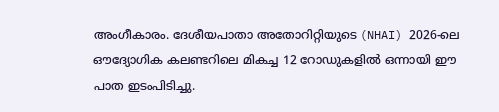അംഗീകാരം. ദേശീയപാതാ അതോറിറ്റിയുടെ (NHAI) 2026-ലെ ഔദ്യോഗിക കലണ്ടറിലെ മികച്ച 12 റോഡുകളിൽ ഒന്നായി ഈ പാത ഇടംപിടിച്ചു.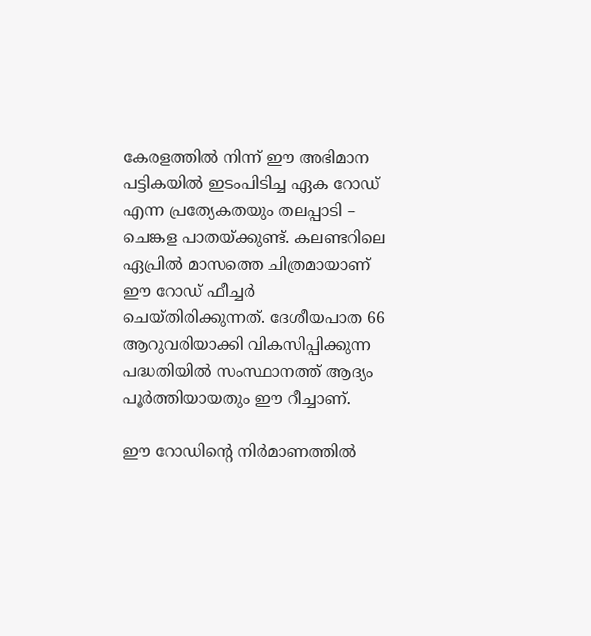കേരളത്തിൽ നിന്ന് ഈ അഭിമാന പട്ടികയിൽ ഇടംപിടിച്ച ഏക റോഡ് എന്ന പ്രത്യേകതയും തലപ്പാടി – ചെങ്കള പാതയ്ക്കുണ്ട്. കലണ്ടറിലെ ഏപ്രിൽ മാസത്തെ ചിത്രമായാണ് ഈ റോഡ് ഫീച്ചർ ചെയ്തിരിക്കുന്നത്. ദേശീയപാത 66 ആറുവരിയാക്കി വികസിപ്പിക്കുന്ന പദ്ധതിയിൽ സംസ്ഥാനത്ത് ആദ്യം പൂർത്തിയായതും ഈ റീച്ചാണ്.

ഈ റോഡിൻ്റെ നിര്‍മാണത്തില്‍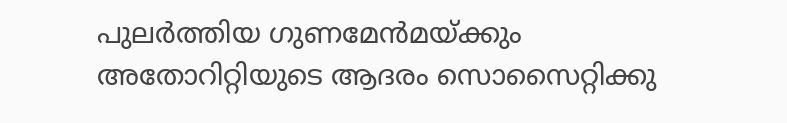പുലർത്തിയ ഗുണമേന്‍മയ്ക്കും അതോറിറ്റിയുടെ ആദരം സൊസൈറ്റിക്കു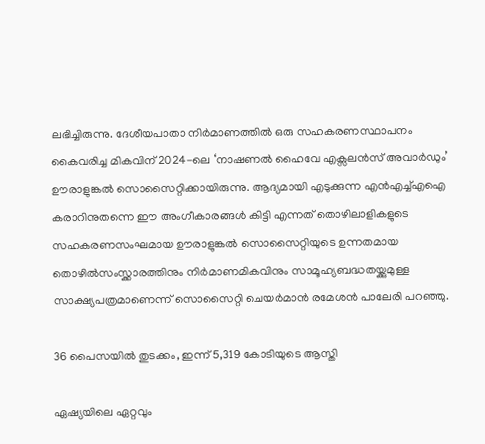ലഭിച്ചിരുന്നു. ദേശീയപാതാ നിർമാണത്തിൽ ഒരു സഹകരണസ്ഥാപനം കൈവരിച്ച മികവിന് 2024-ലെ ‘നാഷണൽ ഹൈവേ എക്സലൻസ് അവാർഡും’ ഊരാളുങ്കൽ സൊസൈറ്റിക്കായിരുന്നു. ആദ്യമായി എടുക്കുന്ന എൻഎച്ച്എഐ കരാറിനുതന്നെ ഈ അംഗീകാരങ്ങൾ കിട്ടി എന്നത് തൊഴിലാളികളുടെ സഹകരണസംഘമായ ഊരാളുങ്കൽ സൊസൈറ്റിയുടെ ഉന്നതമായ തൊഴിൽസംസ്ക്കാരത്തിനും നിർമാണമികവിനും സാമൂഹ്യബദ്ധതയ്ക്കുമുള്ള സാക്ഷ്യപത്രമാണെന്ന് സൊസൈറ്റി ചെയർമാൻ രമേശൻ പാലേരി പറഞ്ഞു.

36 പൈസയിൽ തുടക്കം, ഇന്ന് 5,319 കോടിയുടെ ആസ്തി

ഏഷ്യയിലെ ഏറ്റവും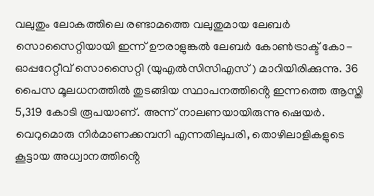വലുതും ലോകത്തിലെ രണ്ടാമത്തെ വലുതുമായ ലേബർ സൊസൈറ്റിയായി ഇന്ന് ഊരാളുങ്കൽ ലേബർ കോൺട്രാക്ട് കോ-ഓപ്പറേറ്റീവ് സൊസൈറ്റി (യുഎൽസിസിഎസ്) മാറിയിരിക്കുന്നു. 36 പൈസ മൂലധനത്തിൽ തുടങ്ങിയ സ്ഥാപനത്തിൻ്റെ ഇന്നത്തെ ആസ്തി 5,319 കോടി രൂപയാണ്. അന്ന് നാലണയായിരുന്നു ഷെയർ. വെറുമൊരു നിർമാണക്കമ്പനി എന്നതിലുപരി, തൊഴിലാളികളുടെ കൂട്ടായ അധ്വാനത്തിൻ്റെ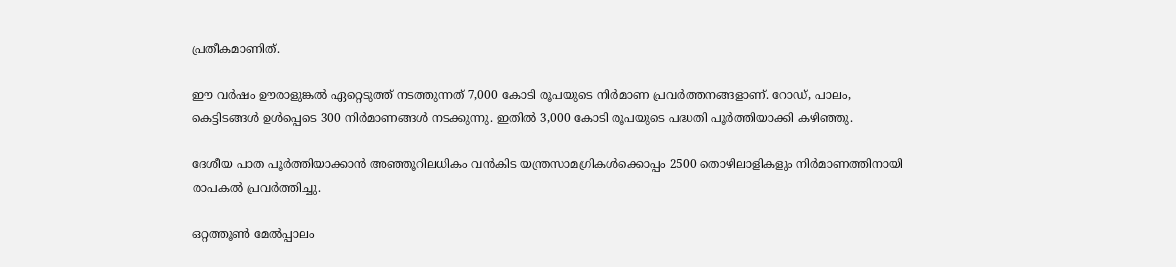പ്രതീകമാണിത്.

ഈ വർഷം ഊരാളുങ്കൽ ഏറ്റെടുത്ത് നടത്തുന്നത് 7,000 കോടി രൂപയുടെ നിർമാണ പ്രവർത്തനങ്ങളാണ്. റോഡ്, പാലം, കെട്ടിടങ്ങൾ ഉൾപ്പെടെ 300 നിർമാണങ്ങൾ നടക്കുന്നു. ഇതിൽ 3,000 കോടി രൂപയുടെ പദ്ധതി പൂർത്തിയാക്കി കഴിഞ്ഞു.

ദേശീയ പാത പൂർത്തിയാക്കാൻ അഞ്ഞൂറിലധികം വൻകിട യന്ത്രസാമഗ്രികൾക്കൊപ്പം 2500 തൊഴിലാളികളും നിർമാണത്തിനായി രാപകൽ പ്രവർത്തിച്ചു.

ഒറ്റത്തൂൺ മേൽപ്പാലം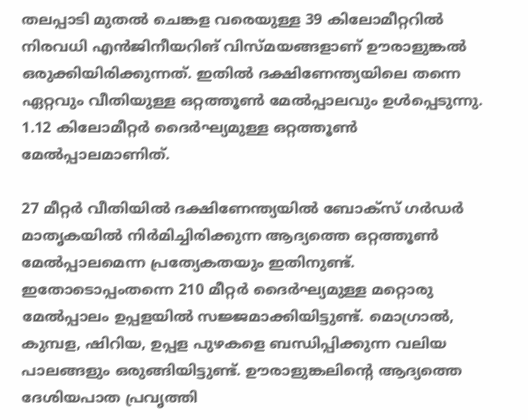തലപ്പാടി മുതൽ ചെങ്കള വരെയുള്ള 39 കിലോമീറ്ററിൽ നിരവധി എൻജിനീയറിങ് വിസ്മയങ്ങളാണ് ഊരാളുങ്കൽ ഒരുക്കിയിരിക്കുന്നത്. ഇതിൽ ദക്ഷിണേന്ത്യയിലെ തന്നെ ഏറ്റവും വീതിയുള്ള ഒറ്റത്തൂൺ മേൽപ്പാലവും ഉൾപ്പെടുന്നു. 1.12 കിലോമീറ്റർ ദൈർഘ്യമുള്ള ഒറ്റത്തൂൺ മേൽപ്പാലമാണിത്.

27 മീറ്റർ വീതിയിൽ ദക്ഷിണേന്ത്യയിൽ ബോക്‌സ് ഗർഡർ മാതൃകയിൽ നിർമിച്ചിരിക്കുന്ന ആദ്യത്തെ ഒറ്റത്തൂൺ മേൽപ്പാലമെന്ന പ്രത്യേകതയും ഇതിനുണ്ട്. ഇതോടൊപ്പംതന്നെ 210 മീറ്റർ ദൈർഘ്യമുള്ള മറ്റൊരു മേൽപ്പാലം ഉപ്പളയിൽ സജ്ജമാക്കിയിട്ടുണ്ട്. മൊഗ്രാൽ, കുമ്പള, ഷിറിയ, ഉപ്പള പുഴകളെ ബന്ധിപ്പിക്കുന്ന വലിയ പാലങ്ങളും ഒരുങ്ങിയിട്ടുണ്ട്. ഊരാളുങ്കലിൻ്റെ ആദ്യത്തെ ദേശിയപാത പ്രവൃത്തി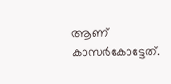ആണ്‌ കാസർകോട്ടേത്.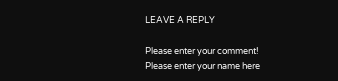LEAVE A REPLY

Please enter your comment!
Please enter your name here